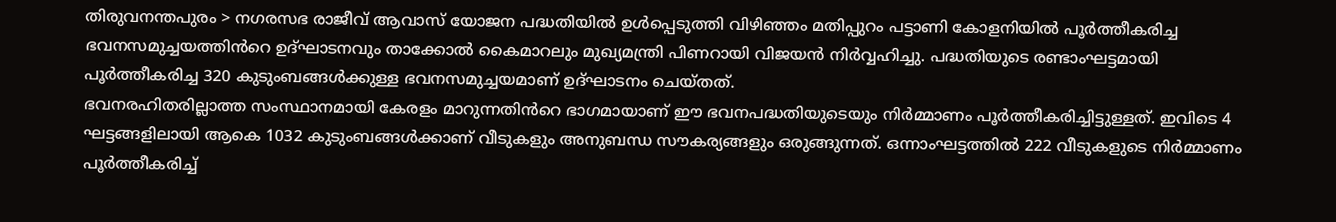തിരുവനന്തപുരം > നഗരസഭ രാജീവ് ആവാസ് യോജന പദ്ധതിയിൽ ഉൾപ്പെടുത്തി വിഴിഞ്ഞം മതിപ്പുറം പട്ടാണി കോളനിയിൽ പൂർത്തീകരിച്ച ഭവനസമുച്ചയത്തിൻറെ ഉദ്ഘാടനവും താക്കോൽ കൈമാറലും മുഖ്യമന്ത്രി പിണറായി വിജയൻ നിർവ്വഹിച്ചു. പദ്ധതിയുടെ രണ്ടാംഘട്ടമായി പൂർത്തീകരിച്ച 320 കുടുംബങ്ങൾക്കുള്ള ഭവനസമുച്ചയമാണ് ഉദ്ഘാടനം ചെയ്തത്.
ഭവനരഹിതരില്ലാത്ത സംസ്ഥാനമായി കേരളം മാറുന്നതിൻറെ ഭാഗമായാണ് ഈ ഭവനപദ്ധതിയുടെയും നിർമ്മാണം പൂർത്തീകരിച്ചിട്ടുള്ളത്. ഇവിടെ 4 ഘട്ടങ്ങളിലായി ആകെ 1032 കുടുംബങ്ങൾക്കാണ് വീടുകളും അനുബന്ധ സൗകര്യങ്ങളും ഒരുങ്ങുന്നത്. ഒന്നാംഘട്ടത്തിൽ 222 വീടുകളുടെ നിർമ്മാണം പൂർത്തീകരിച്ച്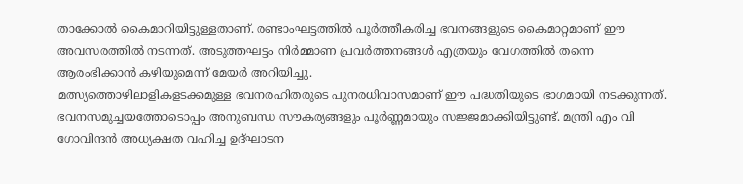താക്കോൽ കൈമാറിയിട്ടുള്ളതാണ്. രണ്ടാംഘട്ടത്തിൽ പൂർത്തീകരിച്ച ഭവനങ്ങളുടെ കൈമാറ്റമാണ് ഈ അവസരത്തിൽ നടന്നത്. അടുത്തഘട്ടം നിർമ്മാണ പ്രവർത്തനങ്ങൾ എത്രയും വേഗത്തിൽ തന്നെ ആരംഭിക്കാൻ കഴിയുമെന്ന് മേയർ അറിയിച്ചു.
മത്സ്യത്തൊഴിലാളികളടക്കമുള്ള ഭവനരഹിതരുടെ പുനരധിവാസമാണ് ഈ പദ്ധതിയുടെ ഭാഗമായി നടക്കുന്നത്. ഭവനസമുച്ചയത്തോടൊപ്പം അനുബന്ധ സൗകര്യങ്ങളും പൂർണ്ണമായും സജ്ജമാക്കിയിട്ടുണ്ട്. മന്ത്രി എം വി ഗോവിന്ദൻ അധ്യക്ഷത വഹിച്ച ഉദ്ഘാടന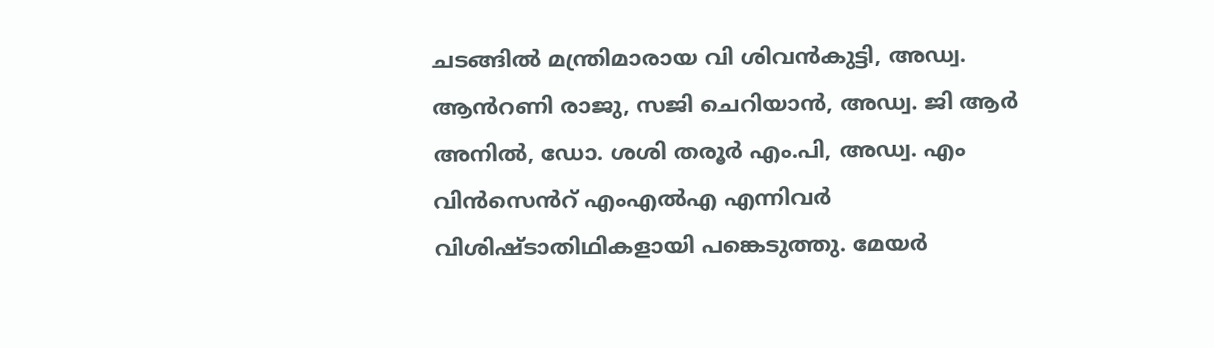ചടങ്ങിൽ മന്ത്രിമാരായ വി ശിവൻകുട്ടി, അഡ്വ. ആൻറണി രാജു, സജി ചെറിയാൻ, അഡ്വ. ജി ആർ അനിൽ, ഡോ. ശശി തരൂർ എം.പി, അഡ്വ. എം വിൻസെൻറ് എംഎൽഎ എന്നിവർ വിശിഷ്ടാതിഥികളായി പങ്കെടുത്തു. മേയർ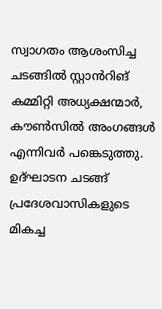സ്വാഗതം ആശംസിച്ച ചടങ്ങിൽ സ്റ്റാൻറിങ് കമ്മിറ്റി അധ്യക്ഷന്മാർ, കൗൺസിൽ അംഗങ്ങൾ എന്നിവർ പങ്കെടുത്തു. ഉദ്ഘാടന ചടങ്ങ് പ്രദേശവാസികളുടെ മികച്ച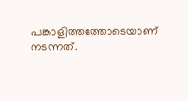പങ്കാളിത്തത്തോടെയാണ് നടന്നത്.